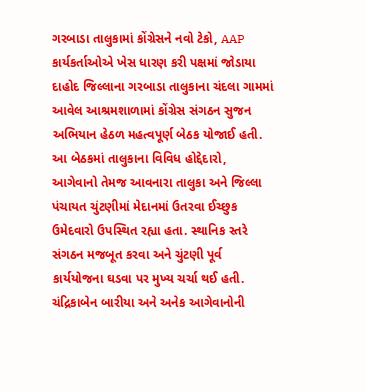ગરબાડા તાલુકામાં કોંગ્રેસને નવો ટેકો, AAP કાર્યકર્તાઓએ ખેસ ધારણ કરી પક્ષમાં જોડાયા
દાહોદ જિલ્લાના ગરબાડા તાલુકાના ચંદલા ગામમાં આવેલ આશ્રમશાળામાં કોંગ્રેસ સંગઠન સુજન અભિયાન હેઠળ મહત્વપૂર્ણ બેઠક યોજાઈ હતી. આ બેઠકમાં તાલુકાના વિવિધ હોદ્દેદારો, આગેવાનો તેમજ આવનારા તાલુકા અને જિલ્લા પંચાયત ચુંટણીમાં મેદાનમાં ઉતરવા ઈચ્છુક ઉમેદવારો ઉપસ્થિત રહ્યા હતા. સ્થાનિક સ્તરે સંગઠન મજબૂત કરવા અને ચુંટણી પૂર્વ કાર્યયોજના ઘડવા પર મુખ્ય ચર્ચા થઈ હતી.
ચંદ્રિકાબેન બારીયા અને અનેક આગેવાનોની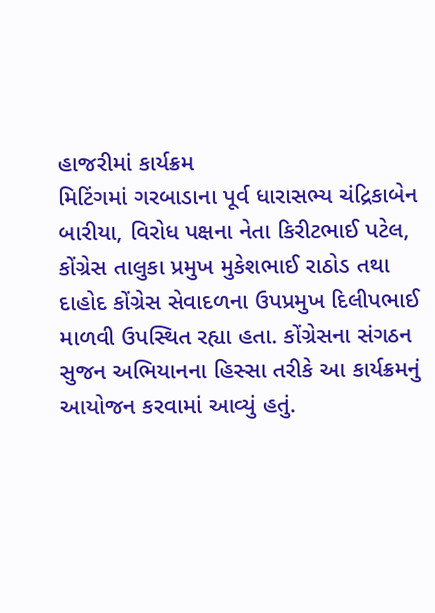હાજરીમાં કાર્યક્રમ
મિટિંગમાં ગરબાડાના પૂર્વ ધારાસભ્ય ચંદ્રિકાબેન બારીયા, વિરોધ પક્ષના નેતા કિરીટભાઈ પટેલ, કોંગ્રેસ તાલુકા પ્રમુખ મુકેશભાઈ રાઠોડ તથા દાહોદ કોંગ્રેસ સેવાદળના ઉપપ્રમુખ દિલીપભાઈ માળવી ઉપસ્થિત રહ્યા હતા. કોંગ્રેસના સંગઠન સુજન અભિયાનના હિસ્સા તરીકે આ કાર્યક્રમનું આયોજન કરવામાં આવ્યું હતું.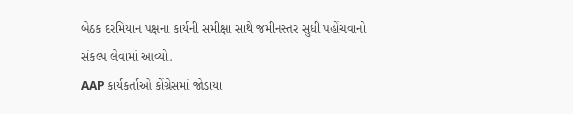બેઠક દરમિયાન પક્ષના કાર્યની સમીક્ષા સાથે જમીનસ્તર સુધી પહોંચવાનો સંકલ્પ લેવામાં આવ્યો.
AAP કાર્યકર્તાઓ કોંગ્રેસમાં જોડાયા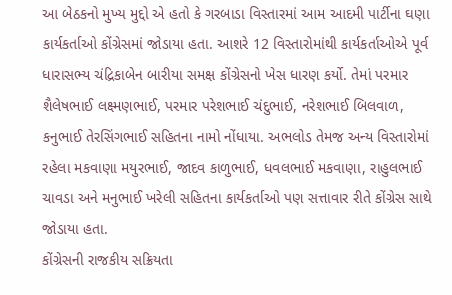આ બેઠકનો મુખ્ય મુદ્દો એ હતો કે ગરબાડા વિસ્તારમાં આમ આદમી પાર્ટીના ઘણા કાર્યકર્તાઓ કોંગ્રેસમાં જોડાયા હતા. આશરે 12 વિસ્તારોમાંથી કાર્યકર્તાઓએ પૂર્વ ધારાસભ્ય ચંદ્રિકાબેન બારીયા સમક્ષ કોંગ્રેસનો ખેસ ધારણ કર્યો. તેમાં પરમાર શૈલેષભાઈ લક્ષ્મણભાઈ, પરમાર પરેશભાઈ ચંદુભાઈ, નરેશભાઈ બિલવાળ, કનુભાઈ તેરસિંગભાઈ સહિતના નામો નોંધાયા. અભલોડ તેમજ અન્ય વિસ્તારોમાં રહેલા મકવાણા મયુરભાઈ, જાદવ કાળુભાઈ, ધવલભાઈ મકવાણા, રાહુલભાઈ ચાવડા અને મનુભાઈ ખરેલી સહિતના કાર્યકર્તાઓ પણ સત્તાવાર રીતે કોંગ્રેસ સાથે જોડાયા હતા.
કોંગ્રેસની રાજકીય સક્રિયતા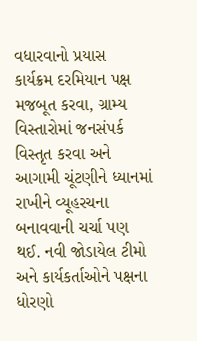વધારવાનો પ્રયાસ
કાર્યક્રમ દરમિયાન પક્ષ મજબૂત કરવા, ગ્રામ્ય વિસ્તારોમાં જનસંપર્ક વિસ્તૃત કરવા અને આગામી ચૂંટણીને ધ્યાનમાં રાખીને વ્યૂહરચના બનાવવાની ચર્ચા પણ થઈ. નવી જોડાયેલ ટીમો અને કાર્યકર્તાઓને પક્ષના ધોરણો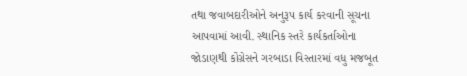તથા જવાબદારીઓને અનુરૂપ કાર્ય કરવાની સૂચના આપવામાં આવી. સ્થાનિક સ્તરે કાર્યકર્તાઓના જોડાણથી કોંગ્રેસને ગરબાડા વિસ્તારમાં વધુ મજબૂત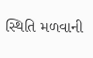સ્થિતિ મળવાની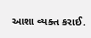આશા વ્યક્ત કરાઈ.